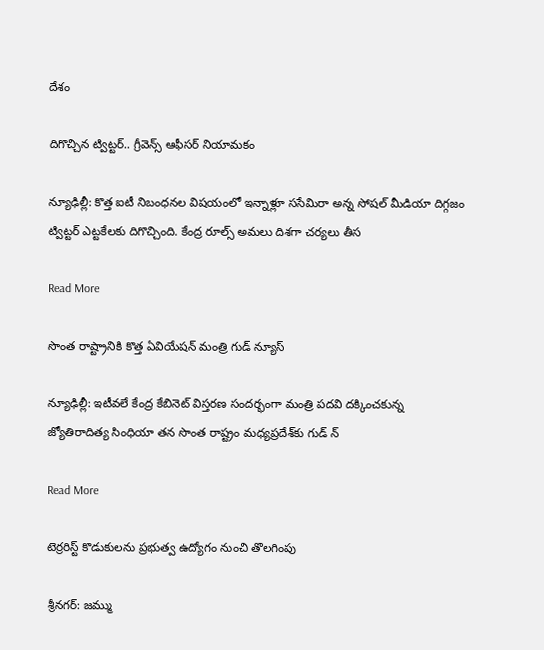దేశం

దిగొచ్చిన ట్విట్టర్.. గ్రీవెన్స్ ఆఫీసర్‌ నియామకం

న్యూఢిల్లీ: కొత్త ఐటీ నిబంధనల విషయంలో ఇన్నాళ్లూ ససేమిరా అన్న సోషల్ మీడియా దిగ్గజం ట్విట్టర్ ఎట్టకేలకు దిగొచ్చింది. కేంద్ర రూల్స్ అమలు దిశగా చర్యలు తీస

Read More

సొంత రాష్ట్రానికి కొత్త ఏవియేషన్ మంత్రి గుడ్‌ న్యూస్

న్యూఢిల్లీ: ఇటీవలే కేంద్ర కేబినెట్ విస్తరణ సందర్భంగా మంత్రి పదవి దక్కించకున్న జ్యోతిరాదిత్య సింధియా తన సొంత రాష్ట్రం మధ్యప్రదేశ్‌కు గుడ్‌ న్

Read More

టెర్రరిస్ట్ కొడుకులను ప్రభుత్వ ఉద్యోగం నుంచి తొలగింపు

శ్రీనగర్: జమ్ము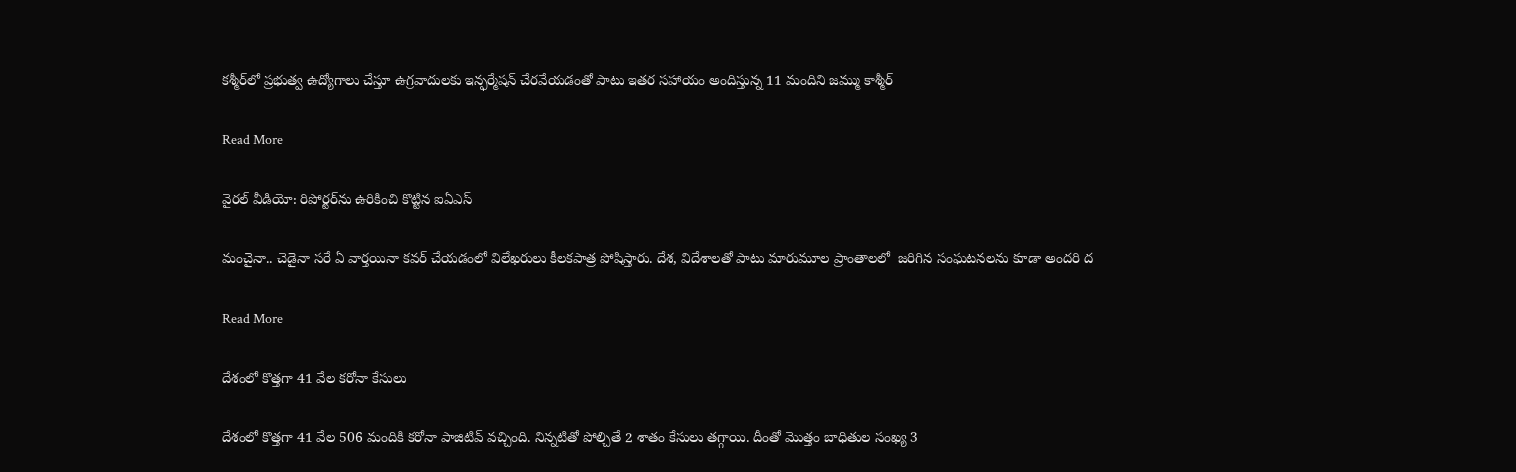కశ్మీర్‌‌లో ప్రభుత్వ ఉద్యోగాలు చేస్తూ ఉగ్రవాదులకు ఇన్ఫర్మేషన్ చేరవేయడంతో పాటు ఇతర సహాయం అందిస్తున్న 11 మందిని జమ్ము కాశ్మీర్

Read More

వైరల్ వీడియో: రిపోర్టర్‌ను ఉరికించి కొట్టిన ఐఏఎస్

మంచైనా.. చెడైనా సరే ఏ వార్తయినా కవర్ చేయడంలో విలేఖరులు కీలకపాత్ర పోషిస్తారు. దేశ, విదేశాలతో పాటు మారుమూల ప్రాంతాలలో  జరిగిన సంఘటనలను కూడా అందరి ద

Read More

దేశంలో కొత్తగా 41 వేల కరోనా కేసులు

దేశంలో కొత్తగా 41 వేల 506 మందికి కరోనా పాజిటివ్ వచ్చింది. నిన్నటితో పోల్చితే 2 శాతం కేసులు తగ్గాయి. దీంతో మొత్తం బాధితుల సంఖ్య 3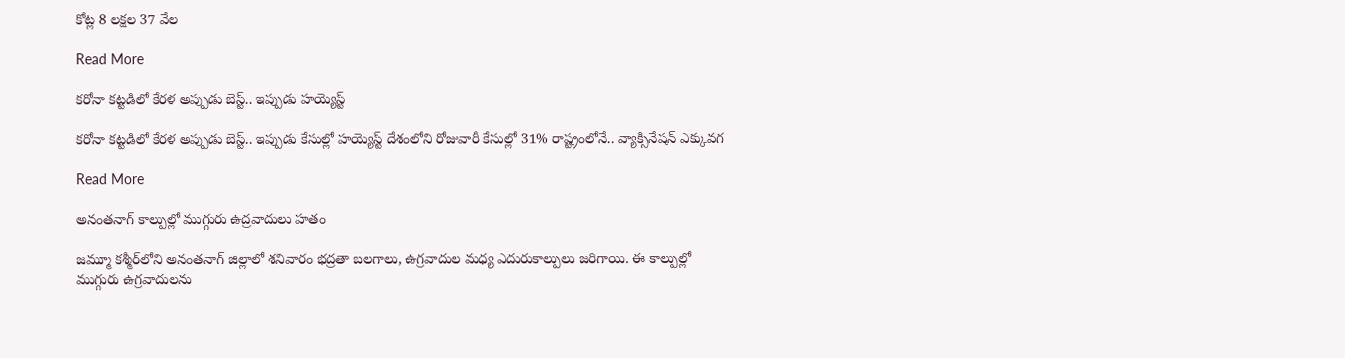కోట్ల 8 లక్షల 37 వేల

Read More

కరోనా కట్టడిలో కేరళ అప్పుడు బెస్ట్.. ఇప్పుడు హయ్యెస్ట్

కరోనా కట్టడిలో కేరళ అప్పుడు బెస్ట్.. ఇప్పుడు కేసుల్లో హయ్యెస్ట్ దేశంలోని రోజువారీ కేసుల్లో 31% రాష్ట్రంలోనే.. వ్యాక్సినేషన్ ఎక్కువగ

Read More

అనంతనాగ్‌ కాల్పుల్లో ముగ్గురు ఉద్రవాదులు హతం

జమ్మూ కశ్మీర్‌లోని అనంతనాగ్‌ జిల్లాలో శనివారం భద్రతా బలగాలు, ఉగ్రవాదుల మధ్య ఎదురుకాల్పులు జరిగాయి. ఈ కాల్పుల్లో ముగ్గురు ఉగ్రవాదులను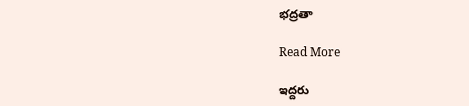భద్రతా

Read More

ఇద్దరు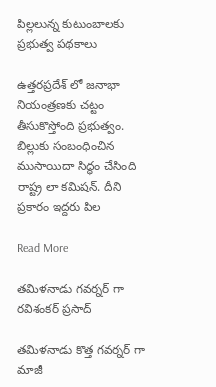పిల్లలున్న కుటుంబాలకు ప్రభుత్వ పథకాలు

ఉత్తరప్రదేశ్ లో జనాభా నియంత్రణకు చట్టం తీసుకొస్తోంది ప్రభుత్వం. బిల్లుకు సంబంధించిన ముసాయిదా సిద్ధం చేసింది రాష్ట్ర లా కమిషన్. దీని ప్రకారం ఇద్దరు పిల

Read More

తమిళనాడు గవర్నర్ గా రవిశంకర్ ప్రసాద్

తమిళనాడు కొత్త గవర్నర్ గా మాజీ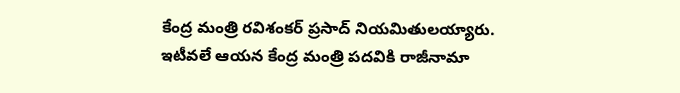కేంద్ర మంత్రి రవిశంకర్ ప్రసాద్ నియమితులయ్యారు. ఇటీవలే ఆయన కేంద్ర మంత్రి పదవికి రాజీనామా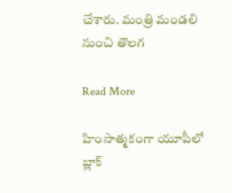చేశారు. మంత్రి మండలి నుంచి తొలగ

Read More

హింసాత్మకంగా యూపీలో బ్లాక్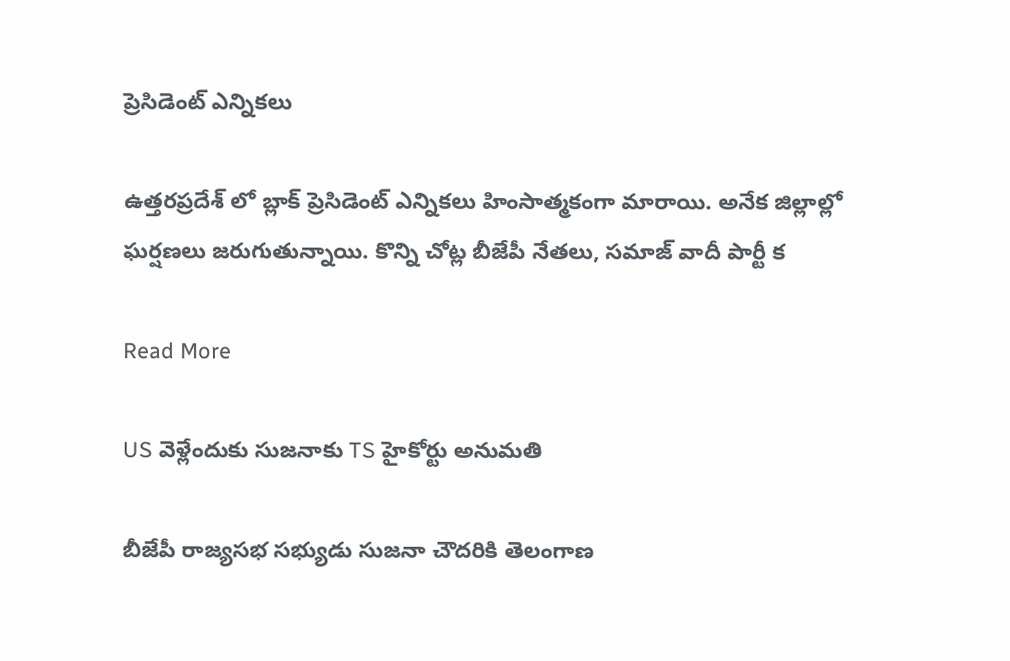ప్రెసిడెంట్ ఎన్నికలు

ఉత్తరప్రదేశ్ లో బ్లాక్ ప్రెసిడెంట్ ఎన్నికలు హింసాత్మకంగా మారాయి. అనేక జిల్లాల్లో ఘర్షణలు జరుగుతున్నాయి. కొన్ని చోట్ల బీజేపీ నేతలు, సమాజ్ వాదీ పార్టీ క

Read More

US వెళ్లేందుకు సుజనాకు TS హైకోర్టు అనుమతి

బీజేపీ రాజ్యసభ సభ్యుడు సుజనా చౌదరికి తెలంగాణ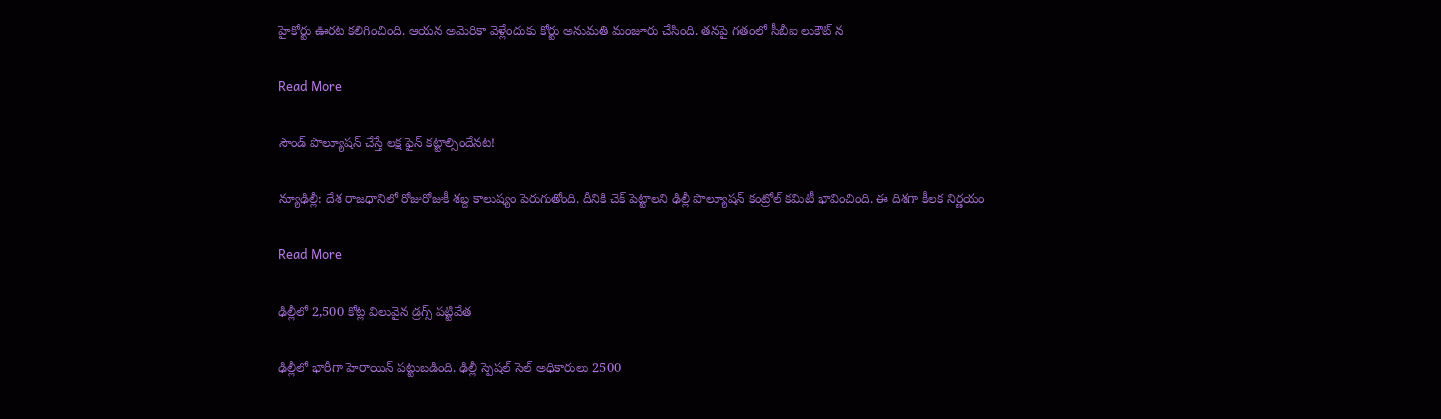హైకోర్టు ఊరట కలిగించింది. ఆయన అమెరికా వెళ్లేందుకు కోర్టు అనుమతి మంజూరు చేసింది. తనపై గతంలో సీబీఐ లుకౌట్ న

Read More

సౌండ్ పొల్యూషన్ చేస్తే లక్ష ఫైన్ కట్టాల్సిందేనట!

న్యూఢిల్లీ: దేశ రాజధానిలో రోజురోజుకీ శబ్ద కాలుష్యం పెరుగుతోంది. దీనికి చెక్ పెట్టాలని ఢిల్లీ పొల్యూషన్ కంట్రోల్ కమిటీ భావించింది. ఈ దిశగా కీలక నిర్ణయం

Read More

ఢిల్లీలో 2,500 కోట్ల విలువైన డ్రగ్స్ పట్టివేత

ఢిల్లీలో భారీగా హెరాయిన్‌ పట్టుబడింది. ఢిల్లీ స్పెషల్‌ సెల్‌ అధికారులు 2500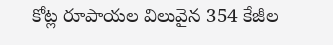కోట్ల రూపాయల విలువైన 354 కేజీల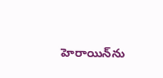హెరాయిన్‌ను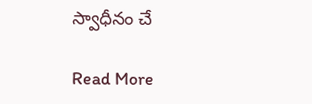స్వాధీనం చే

Read More